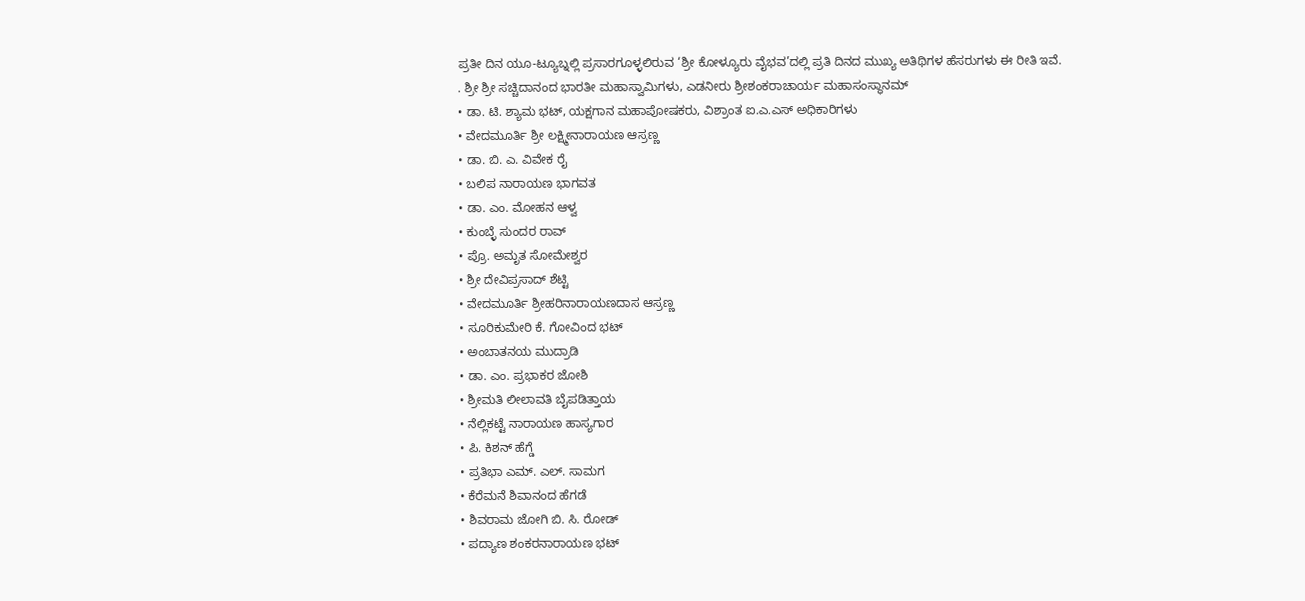ಪ್ರತೀ ದಿನ ಯೂ-ಟ್ಯೂಬ್ನಲ್ಲಿ ಪ್ರಸಾರಗೂಳ್ಳಲಿರುವ ‘ಶ್ರೀ ಕೋಳ್ಯೂರು ವೈಭವ’ದಲ್ಲಿ ಪ್ರತಿ ದಿನದ ಮುಖ್ಯ ಅತಿಥಿಗಳ ಹೆಸರುಗಳು ಈ ರೀತಿ ಇವೆ.
. ಶ್ರೀ ಶ್ರೀ ಸಚ್ಚಿದಾನಂದ ಭಾರತೀ ಮಹಾಸ್ವಾಮಿಗಳು, ಎಡನೀರು ಶ್ರೀಶಂಕರಾಚಾರ್ಯ ಮಹಾಸಂಸ್ಥಾನಮ್
• ಡಾ. ಟಿ. ಶ್ಯಾಮ ಭಟ್, ಯಕ್ಷಗಾನ ಮಹಾಪೋಷಕರು, ವಿಶ್ರಾಂತ ಐ.ಎ.ಎಸ್ ಅಧಿಕಾರಿಗಳು
• ವೇದಮೂರ್ತಿ ಶ್ರೀ ಲಕ್ಷ್ಮೀನಾರಾಯಣ ಆಸ್ರಣ್ಣ
• ಡಾ. ಬಿ. ಎ. ವಿವೇಕ ರೈ
• ಬಲಿಪ ನಾರಾಯಣ ಭಾಗವತ
• ಡಾ. ಎಂ. ಮೋಹನ ಆಳ್ವ
• ಕುಂಬ್ಳೆ ಸುಂದರ ರಾವ್
• ಪ್ರೊ. ಅಮೃತ ಸೋಮೇಶ್ವರ
• ಶ್ರೀ ದೇವಿಪ್ರಸಾದ್ ಶೆಟ್ಟಿ
• ವೇದಮೂರ್ತಿ ಶ್ರೀಹರಿನಾರಾಯಣದಾಸ ಆಸ್ರಣ್ಣ
• ಸೂರಿಕುಮೇರಿ ಕೆ. ಗೋವಿಂದ ಭಟ್
• ಅಂಬಾತನಯ ಮುದ್ರಾಡಿ
• ಡಾ. ಎಂ. ಪ್ರಭಾಕರ ಜೋಶಿ
• ಶ್ರೀಮತಿ ಲೀಲಾವತಿ ಬೈಪಡಿತ್ತಾಯ
• ನೆಲ್ಲಿಕಟ್ಟೆ ನಾರಾಯಣ ಹಾಸ್ಯಗಾರ
• ಪಿ. ಕಿಶನ್ ಹೆಗ್ಡೆ
• ಪ್ರತಿಭಾ ಎಮ್. ಎಲ್. ಸಾಮಗ
• ಕೆರೆಮನೆ ಶಿವಾನಂದ ಹೆಗಡೆ
• ಶಿವರಾಮ ಜೋಗಿ ಬಿ. ಸಿ. ರೋಡ್
• ಪದ್ಯಾಣ ಶಂಕರನಾರಾಯಣ ಭಟ್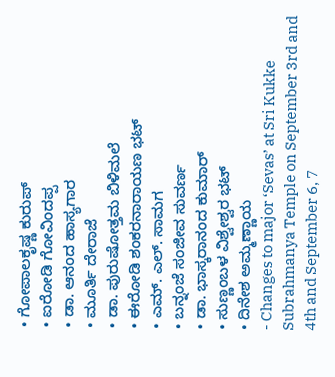• ಗೋಪಾಲಕೃಷ್ಣ ಕುರುಪ್
• ಐರೋಡಿ ಗೋವಿಂದಪ್ಪ
• ಡಾ. ಆನಂದ ಹಾಸ್ಯಗಾರ
• ಮೂರ್ತಿ ದೇರಾಜೆ
• ಡಾ. ಪುರುಷೋತ್ತಮ ಬಿಳಿಮಲೆ
• ಈರೋಡಿ ಶಂಕರನಾರಾಯಣ ಭಟ್
• ಎಮ್. ಎಲ್. ಸಾಮಗ
• ಬನ್ನಂಜೆ ಸಂಜೀವ ಸುವರ್ಣ
• ಡಾ. ಭಾಸ್ಕರಾನಂದ ಕುಮಾರ್
• ಸುಣ್ಣಂಬಳ ವಿಶ್ವೇಶ್ವರ ಭಟ್
• ದಿನೇಶ ಅಮ್ಮಣ್ಣಾಯ
- Changes to major ‘Sevas’ at Sri Kukke Subrahmanya Temple on September 3rd and 4th and September 6, 7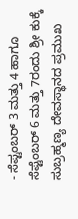- ಸೆಪ್ಟಂಬರ್ 3 ಮತ್ತು 4 ಹಾಗೂ ಸೆಪ್ಟೆಂಬರ್ 6 ಮತ್ತು 7ರಂದು ಶ್ರೀ ಕುಕ್ಕೆ ಸುಬ್ರಹ್ಮಣ್ಯ ದೇವಸ್ಥಾನದ ಪ್ರಮುಖ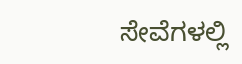ಸೇವೆಗಳಲ್ಲಿ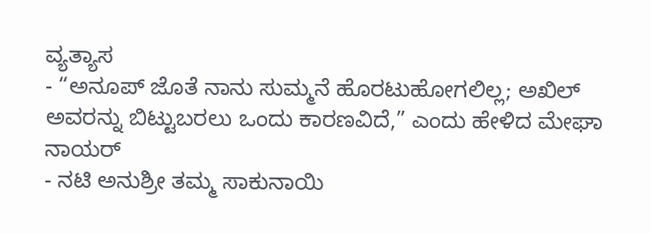ವ್ಯತ್ಯಾಸ
- “ಅನೂಪ್ ಜೊತೆ ನಾನು ಸುಮ್ಮನೆ ಹೊರಟುಹೋಗಲಿಲ್ಲ; ಅಖಿಲ್ ಅವರನ್ನು ಬಿಟ್ಟುಬರಲು ಒಂದು ಕಾರಣವಿದೆ,” ಎಂದು ಹೇಳಿದ ಮೇಘಾ ನಾಯರ್
- ನಟಿ ಅನುಶ್ರೀ ತಮ್ಮ ಸಾಕುನಾಯಿ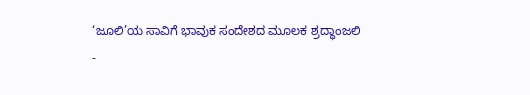‘ಜೂಲಿ’ಯ ಸಾವಿಗೆ ಭಾವುಕ ಸಂದೇಶದ ಮೂಲಕ ಶ್ರದ್ಧಾಂಜಲಿ
-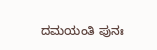ದಮಯಂತಿ ಪುನಃ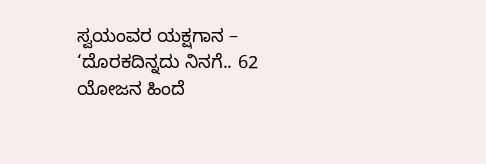ಸ್ವಯಂವರ ಯಕ್ಷಗಾನ – ‘ದೊರಕದಿನ್ನದು ನಿನಗೆ.. 62 ಯೋಜನ ಹಿಂದೆ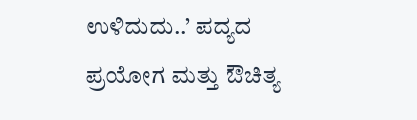ಉಳಿದುದು..’ ಪದ್ಯದ ಪ್ರಯೋಗ ಮತ್ತು ಔಚಿತ್ಯ